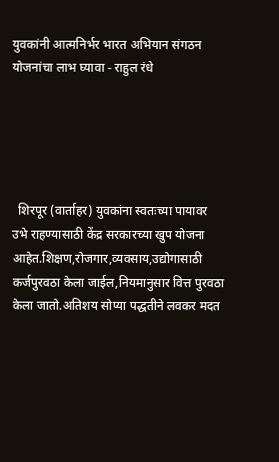युवकांनी आत्मनिर्भर भारत अभियान संगठन योजनांचा लाभ घ्यावा - राहुल रंधे





  शिरपूर (वार्ताहर) युवकांना स्वतःच्या पायावर उभे राहण्यासाठी केंद्र सरकारच्या खुप योजना आहेत.शिक्षण,रोजगार,व्यवसाय,उद्योगासाठी कर्जपुरवठा केला जाईल,नियमानुसार वित्त पुरवठा केला जातो.अतिशय सोप्या पद्धतीने लवकर मदत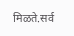मिळते.सर्व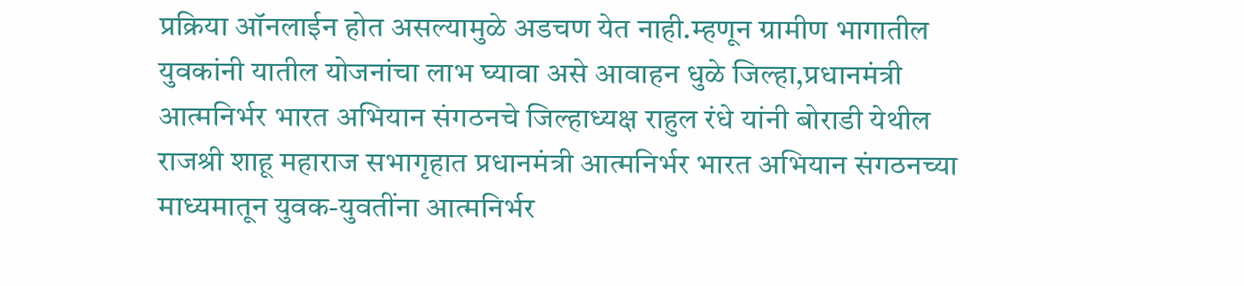प्रक्रिया ऑनलाईन होत असल्यामुळे अडचण येत नाही.म्हणून ग्रामीण भागातील युवकांनी यातील योजनांचा लाभ घ्यावा असे आवाहन धुळे जिल्हा,प्रधानमंत्री आत्मनिर्भर भारत अभियान संगठनचे जिल्हाध्यक्ष राहुल रंधे यांनी बोराडी येथील राजश्री शाहू महाराज सभागृहात प्रधानमंत्री आत्मनिर्भर भारत अभियान संगठनच्या माध्यमातून युवक-युवतींना आत्मनिर्भर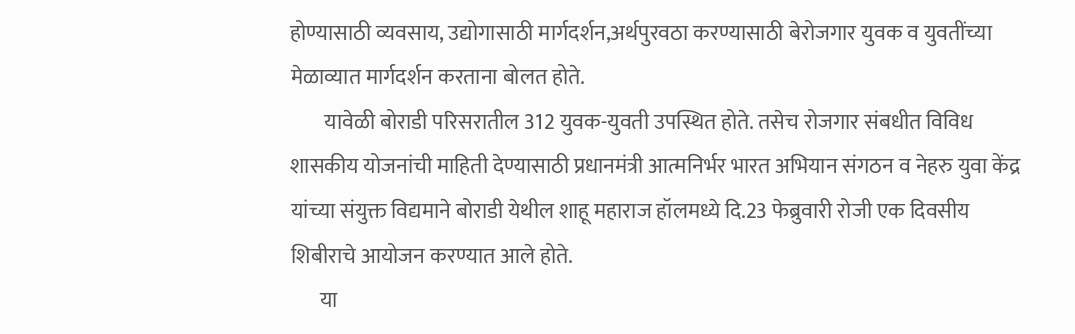होण्यासाठी व्यवसाय, उद्योगासाठी मार्गदर्शन,अर्थपुरवठा करण्यासाठी बेरोजगार युवक व युवतींच्या मेळाव्यात मार्गदर्शन करताना बोलत होते.
        यावेळी बोराडी परिसरातील 312 युवक-युवती उपस्थित होते. तसेच रोजगार संबधीत विविध शासकीय योजनांची माहिती देण्यासाठी प्रधानमंत्री आत्मनिर्भर भारत अभियान संगठन व नेहरु युवा केंद्र यांच्या संयुक्त विद्यमाने बोराडी येथील शाहू महाराज हॉलमध्ये दि.23 फेब्रुवारी रोजी एक दिवसीय शिबीराचे आयोजन करण्यात आले होते.
       या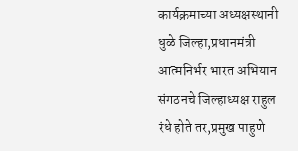कार्यक्रमाच्या अध्यक्षस्थानी धुळे जिल्हा,प्रधानमंत्री आत्मनिर्भर भारत अभियान संगठनचे जिल्हाध्यक्ष राहुल रंधे होते तर,प्रमुख पाहुणे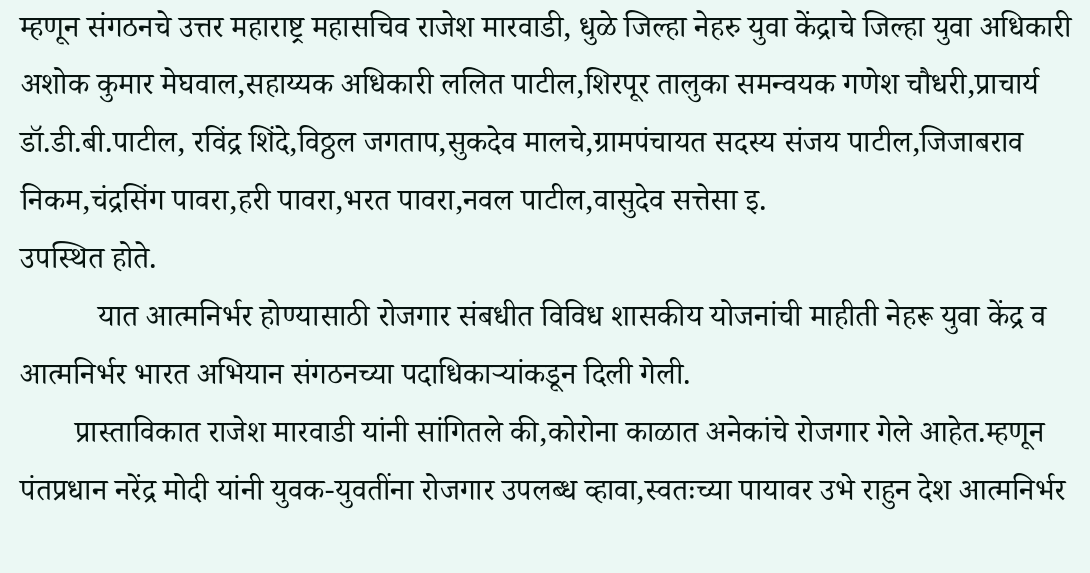म्हणून संगठनचे उत्तर महाराष्ट्र महासचिव राजेश मारवाडी, धुळे जिल्हा नेहरु युवा केंद्राचे जिल्हा युवा अधिकारी अशोक कुमार मेघवाल,सहाय्यक अधिकारी ललित पाटील,शिरपूर तालुका समन्वयक गणेश चौधरी,प्राचार्य डॉ.डी.बी.पाटील, रविंद्र शिंदे,विठ्ठल जगताप,सुकदेव मालचे,ग्रामपंचायत सदस्य संजय पाटील,जिजाबराव निकम,चंद्रसिंग पावरा,हरी पावरा,भरत पावरा,नवल पाटील,वासुदेव सत्तेसा इ.
उपस्थित होते.
          यात आत्मनिर्भर होण्यासाठी रोजगार संबधीत विविध शासकीय योजनांची माहीती नेहरू युवा केंद्र व आत्मनिर्भर भारत अभियान संगठनच्या पदाधिकाऱ्यांकडून दिली गेली.
       प्रास्ताविकात राजेश मारवाडी यांनी सांगितले की,कोरोना काळात अनेकांचे रोजगार गेले आहेत.म्हणून पंतप्रधान नरेंद्र मोदी यांनी युवक-युवतींना रोजगार उपलब्ध व्हावा,स्वतःच्या पायावर उभे राहुन देश आत्मनिर्भर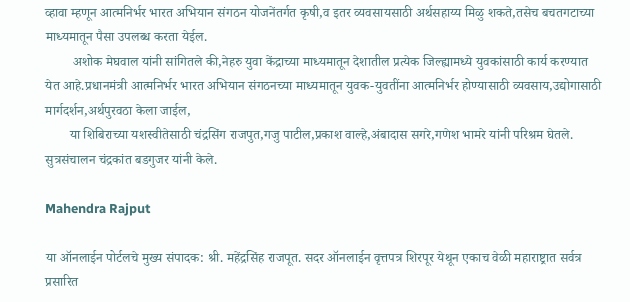व्हावा म्हणून आत्मनिर्भर भारत अभियान संगठन योजनेंतर्गत कृषी,व इतर व्यवसायसाठी अर्थसहाय्य मिळु शकते,तसेच बचतगटाच्या माध्यमातून पैसा उपलब्ध करता येईल.
        अशोक मेघवाल यांनी सांगितले की,नेहरु युवा केंद्राच्या माध्यमातून देशातील प्रत्येक जिल्ह्यामध्ये युवकांसाठी कार्य करण्यात येत आहे.प्रधानमंत्री आत्मनिर्भर भारत अभियान संगठनच्या माध्यमातून युवक-युवतींना आत्मनिर्भर होण्यासाठी व्यवसाय,उद्योगासाठी मार्गदर्शन,अर्थपुरवठा केला जाईल,
       या शिबिराच्या यशस्वीतेसाठी चंद्रसिंग राजपुत,गजु पाटील,प्रकाश वाल्हे,अंबादास सगरे,गणेश भामरे यांनी परिश्रम घेतले.
सुत्रसंचालन चंद्रकांत बडगुजर यांनी केले.

Mahendra Rajput

या ऑनलाईन पोर्टलचे मुख्य संपादक: श्री. महेंद्रसिंह राजपूत. सदर ऑनलाईन वृत्तपत्र शिरपूर येथून एकाच वेळी महाराष्ट्रात सर्वत्र प्रसारित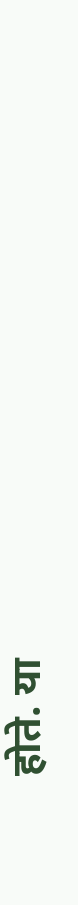होते. या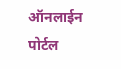ऑनलाईन पोर्टल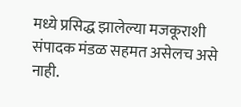मध्ये प्रसिद्ध झालेल्या मजकूराशी संपादक मंडळ सहमत असेलच असे नाही.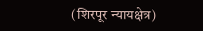(शिरपूर न्यायक्षेत्र)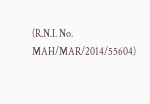(R.N.I. No. MAH/MAR/2014/55604)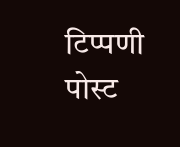टिप्पणी पोस्ट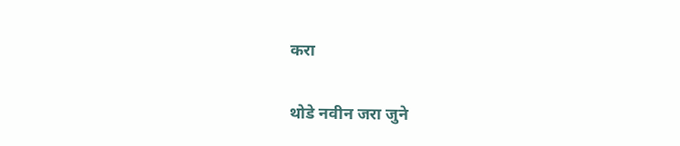करा

थोडे नवीन जरा जुने